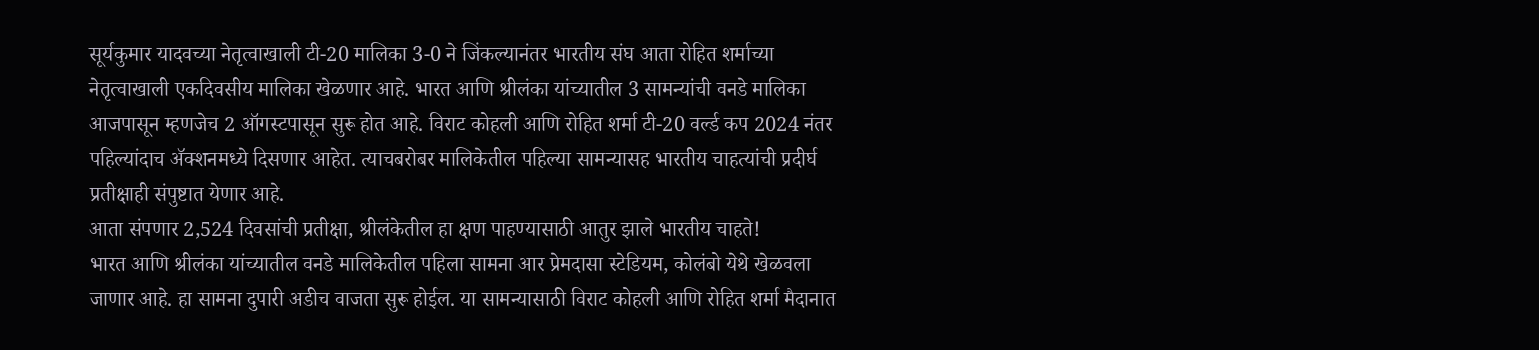सूर्यकुमार यादवच्या नेतृत्वाखाली टी-20 मालिका 3-0 ने जिंकल्यानंतर भारतीय संघ आता रोहित शर्माच्या नेतृत्वाखाली एकदिवसीय मालिका खेळणार आहे. भारत आणि श्रीलंका यांच्यातील 3 सामन्यांची वनडे मालिका आजपासून म्हणजेच 2 ऑगस्टपासून सुरू होत आहे. विराट कोहली आणि रोहित शर्मा टी-20 वर्ल्ड कप 2024 नंतर पहिल्यांदाच ॲक्शनमध्ये दिसणार आहेत. त्याचबरोबर मालिकेतील पहिल्या सामन्यासह भारतीय चाहत्यांची प्रदीर्घ प्रतीक्षाही संपुष्टात येणार आहे.
आता संपणार 2,524 दिवसांची प्रतीक्षा, श्रीलंकेतील हा क्षण पाहण्यासाठी आतुर झाले भारतीय चाहते!
भारत आणि श्रीलंका यांच्यातील वनडे मालिकेतील पहिला सामना आर प्रेमदासा स्टेडियम, कोलंबो येथे खेळवला जाणार आहे. हा सामना दुपारी अडीच वाजता सुरू होईल. या सामन्यासाठी विराट कोहली आणि रोहित शर्मा मैदानात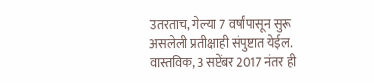उतरताच, गेल्या 7 वर्षांपासून सुरू असलेली प्रतीक्षाही संपुष्टात येईल. वास्तविक, 3 सप्टेंबर 2017 नंतर ही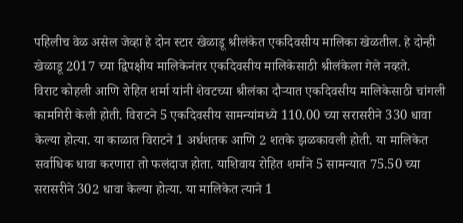पहिलीच वेळ असेल जेव्हा हे दोन स्टार खेळाडू श्रीलंकेत एकदिवसीय मालिका खेळतील. हे दोन्ही खेळाडू 2017 च्या द्विपक्षीय मालिकेनंतर एकदिवसीय मालिकेसाठी श्रीलंकेला गेले नव्हते.
विराट कोहली आणि रोहित शर्मा यांनी शेवटच्या श्रीलंका दौऱ्यात एकदिवसीय मालिकेसाठी चांगली कामगिरी केली होती. विराटने 5 एकदिवसीय सामन्यांमध्ये 110.00 च्या सरासरीने 330 धावा केल्या होत्या. या काळात विराटने 1 अर्धशतक आणि 2 शतके झळकावली होती. या मालिकेत सर्वाधिक धावा करणारा तो फलंदाज होता. याशिवाय रोहित शर्माने 5 सामन्यात 75.50 च्या सरासरीने 302 धावा केल्या होत्या. या मालिकेत त्याने 1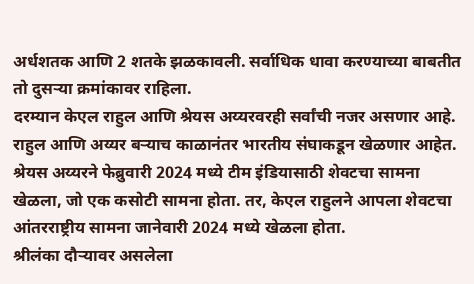अर्धशतक आणि 2 शतके झळकावली. सर्वाधिक धावा करण्याच्या बाबतीत तो दुसऱ्या क्रमांकावर राहिला.
दरम्यान केएल राहुल आणि श्रेयस अय्यरवरही सर्वांची नजर असणार आहे. राहुल आणि अय्यर बऱ्याच काळानंतर भारतीय संघाकडून खेळणार आहेत. श्रेयस अय्यरने फेब्रुवारी 2024 मध्ये टीम इंडियासाठी शेवटचा सामना खेळला, जो एक कसोटी सामना होता. तर, केएल राहुलने आपला शेवटचा आंतरराष्ट्रीय सामना जानेवारी 2024 मध्ये खेळला होता.
श्रीलंका दौऱ्यावर असलेला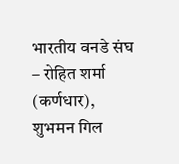भारतीय वनडे संघ – रोहित शर्मा (कर्णधार), शुभमन गिल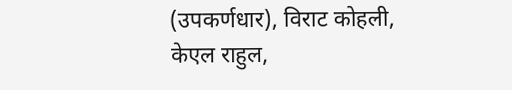(उपकर्णधार), विराट कोहली, केएल राहुल,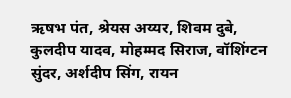ऋषभ पंत, श्रेयस अय्यर, शिवम दुबे, कुलदीप यादव, मोहम्मद सिराज, वॉशिंग्टन सुंदर, अर्शदीप सिंग, रायन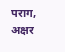पराग, अक्षर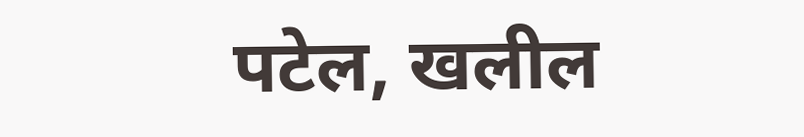पटेल, खलील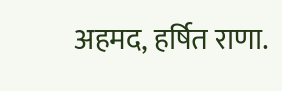अहमद, हर्षित राणा.